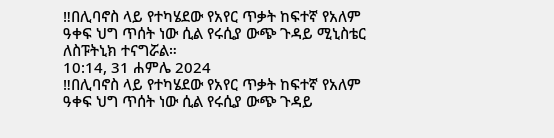‼በሊባኖስ ላይ የተካሄደው የአየር ጥቃት ከፍተኛ የአለም ዓቀፍ ህግ ጥሰት ነው ሲል የሩሲያ ውጭ ጉዳይ ሚኒስቴር ለስፑትኒክ ተናግሯል።
10:14, 31 ሐምሌ 2024
‼በሊባኖስ ላይ የተካሄደው የአየር ጥቃት ከፍተኛ የአለም ዓቀፍ ህግ ጥሰት ነው ሲል የሩሲያ ውጭ ጉዳይ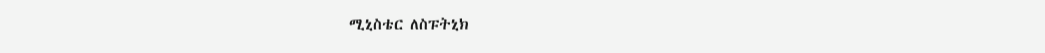ሚኒስቴር ለስፑትኒክ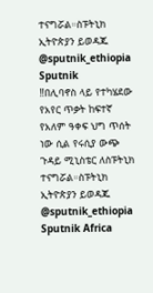ተናግሯል።ስፑትኒክ ኢትዮጵያን ይወዳጁ @sputnik_ethiopia
Sputnik
‼በሊባኖስ ላይ የተካሄደው የአየር ጥቃት ከፍተኛ የአለም ዓቀፍ ህግ ጥሰት ነው ሲል የሩሲያ ውጭ ጉዳይ ሚኒስቴር ለስፑትኒክ ተናግሯል።ስፑትኒክ ኢትዮጵያን ይወዳጁ @sputnik_ethiopia
Sputnik Africa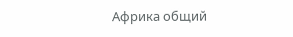Африка общий